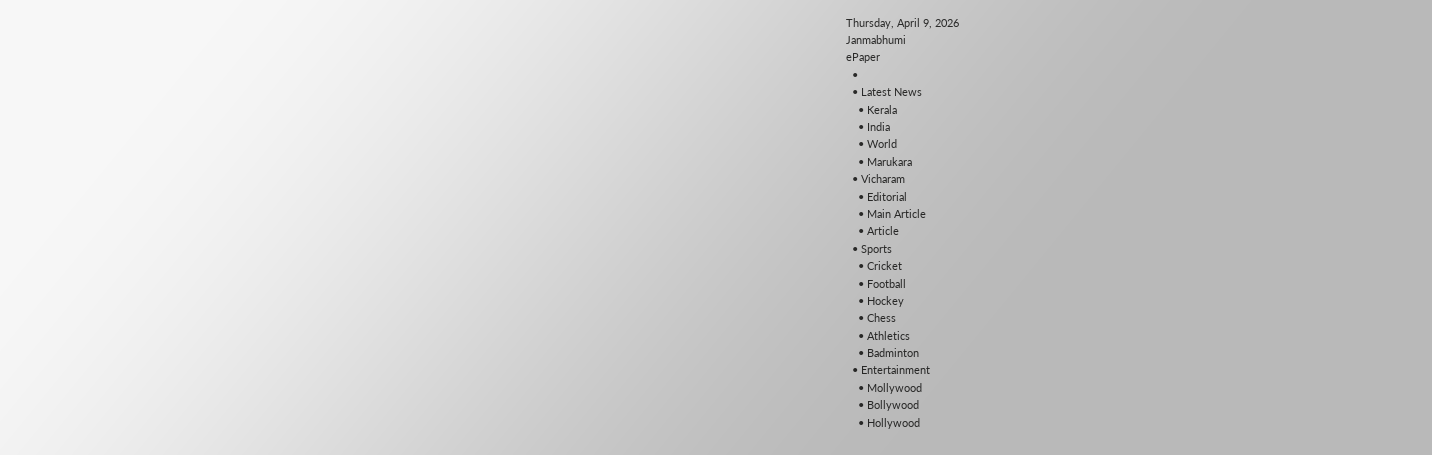Thursday, April 9, 2026
Janmabhumi
ePaper
  •
  • Latest News
    • Kerala
    • India
    • World
    • Marukara
  • Vicharam
    • Editorial
    • Main Article
    • Article
  • Sports
    • Cricket
    • Football
    • Hockey
    • Chess
    • Athletics
    • Badminton
  • Entertainment
    • Mollywood
    • Bollywood
    • Hollywood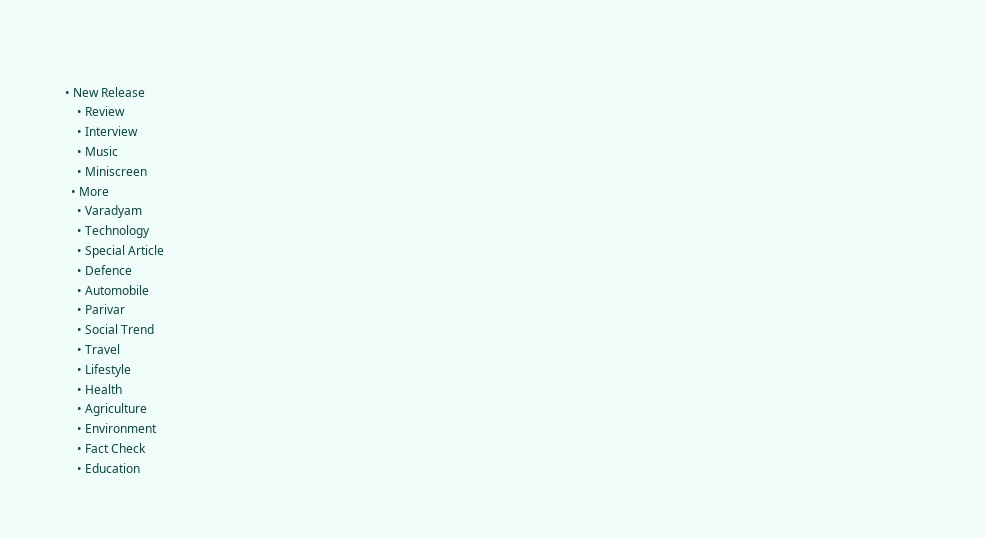• New Release
    • Review
    • Interview
    • Music
    • Miniscreen
  • More
    • Varadyam
    • Technology
    • Special Article
    • Defence
    • Automobile
    • Parivar
    • Social Trend
    • Travel
    • Lifestyle
    • Health
    • Agriculture
    • Environment
    • Fact Check
    • Education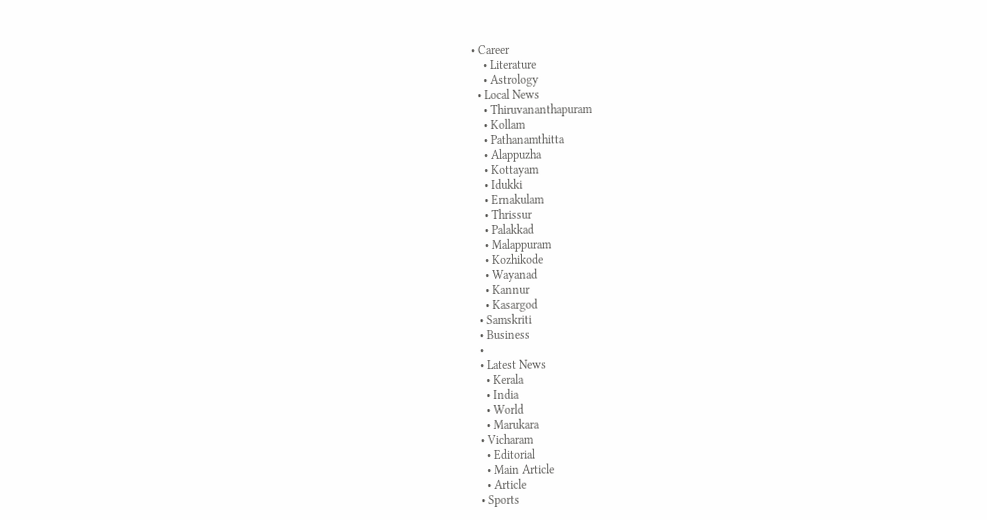• Career
    • Literature
    • Astrology
  • Local News
    • Thiruvananthapuram
    • Kollam
    • Pathanamthitta
    • Alappuzha
    • Kottayam
    • Idukki
    • Ernakulam
    • Thrissur
    • Palakkad
    • Malappuram
    • Kozhikode
    • Wayanad
    • Kannur
    • Kasargod
  • Samskriti
  • Business
  •
  • Latest News
    • Kerala
    • India
    • World
    • Marukara
  • Vicharam
    • Editorial
    • Main Article
    • Article
  • Sports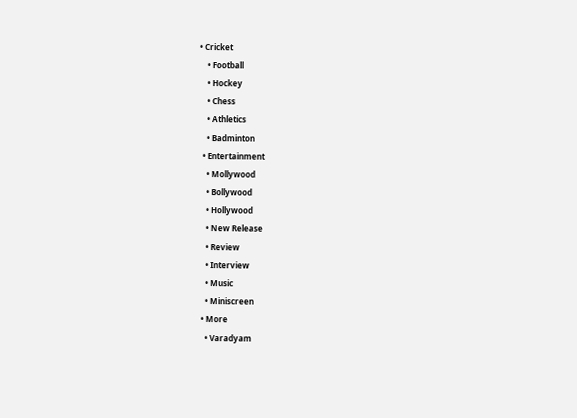• Cricket
    • Football
    • Hockey
    • Chess
    • Athletics
    • Badminton
  • Entertainment
    • Mollywood
    • Bollywood
    • Hollywood
    • New Release
    • Review
    • Interview
    • Music
    • Miniscreen
  • More
    • Varadyam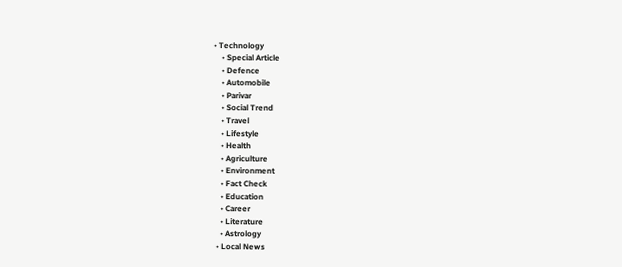• Technology
    • Special Article
    • Defence
    • Automobile
    • Parivar
    • Social Trend
    • Travel
    • Lifestyle
    • Health
    • Agriculture
    • Environment
    • Fact Check
    • Education
    • Career
    • Literature
    • Astrology
  • Local News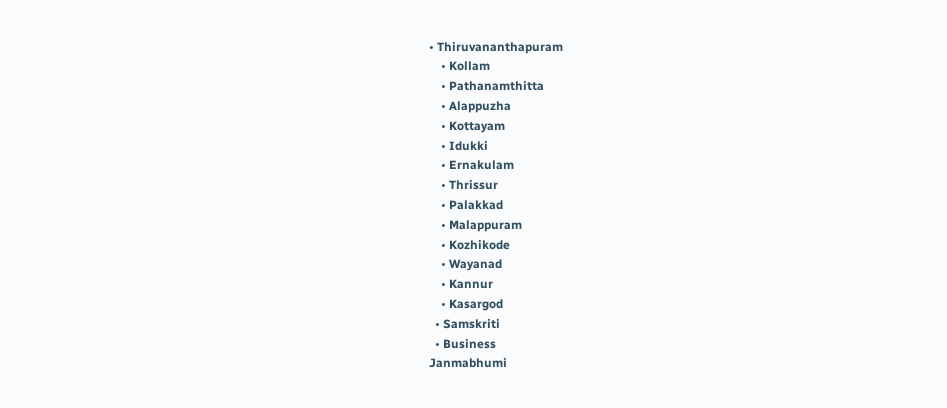• Thiruvananthapuram
    • Kollam
    • Pathanamthitta
    • Alappuzha
    • Kottayam
    • Idukki
    • Ernakulam
    • Thrissur
    • Palakkad
    • Malappuram
    • Kozhikode
    • Wayanad
    • Kannur
    • Kasargod
  • Samskriti
  • Business
Janmabhumi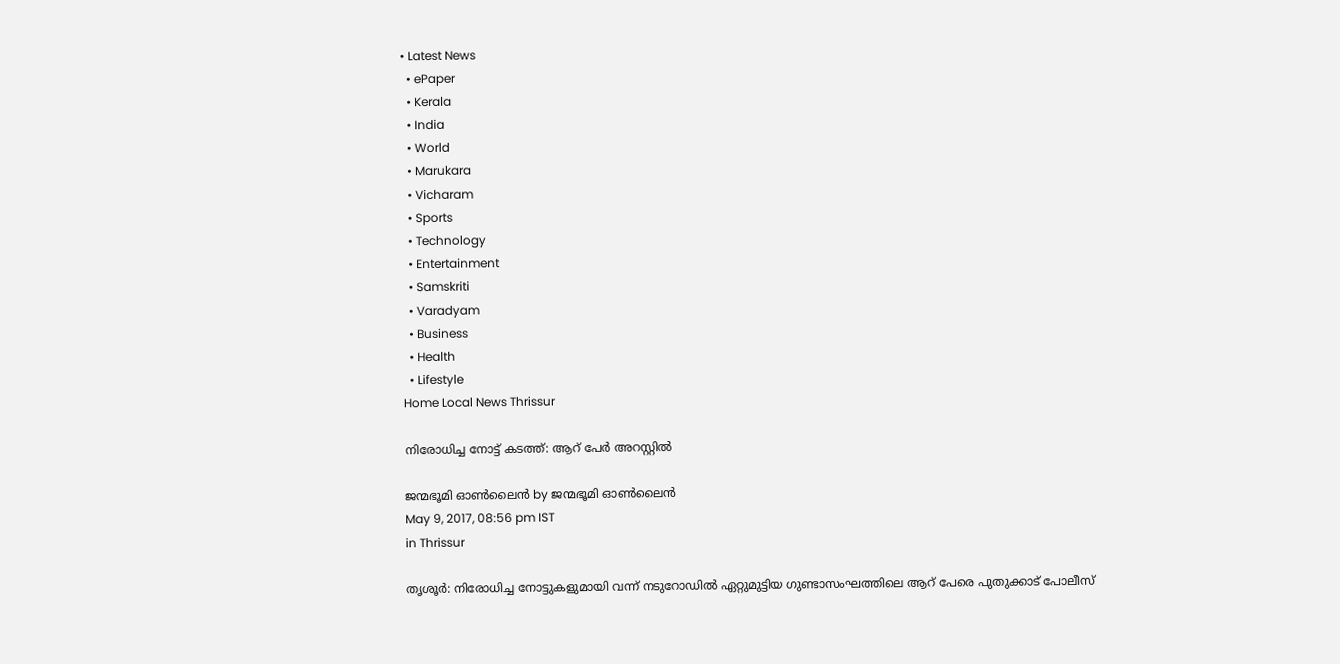• Latest News
  • ePaper
  • Kerala
  • India
  • World
  • Marukara
  • Vicharam
  • Sports
  • Technology
  • Entertainment
  • Samskriti
  • Varadyam
  • Business
  • Health
  • Lifestyle
Home Local News Thrissur

നിരോധിച്ച നോട്ട് കടത്ത്: ആറ് പേര്‍ അറസ്റ്റില്‍

ജന്മഭൂമി ഓണ്‍ലൈന്‍ by ജന്മഭൂമി ഓണ്‍ലൈന്‍
May 9, 2017, 08:56 pm IST
in Thrissur

തൃശൂര്‍: നിരോധിച്ച നോട്ടുകളുമായി വന്ന് നടുറോഡില്‍ ഏറ്റുമുട്ടിയ ഗുണ്ടാസംഘത്തിലെ ആറ് പേരെ പുതുക്കാട് പോലീസ്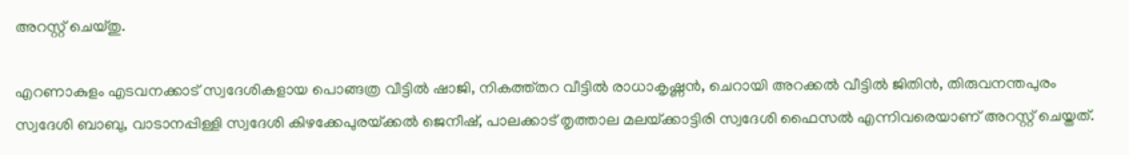അറസ്റ്റ് ചെയ്തു.

എറണാകുളം എടവനക്കാട് സ്വദേശികളായ പൊങ്ങത്ര വീട്ടില്‍ ഷാജി, നികത്ത്തറ വീട്ടില്‍ രാധാകൃഷ്ണന്‍, ചെറായി അറക്കല്‍ വീട്ടില്‍ ജിതിന്‍, തിരുവനന്തപുരം സ്വദേശി ബാബു, വാടാനപ്പിള്ളി സ്വദേശി കിഴക്കേപുരയ്‌ക്കല്‍ ജെനീഷ്, പാലക്കാട് തൃത്താല മലയ്‌ക്കാട്ടിരി സ്വദേശി ഫൈസല്‍ എന്നിവരെയാണ് അറസ്റ്റ് ചെയ്തത്.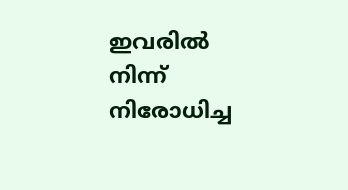ഇവരില്‍ നിന്ന് നിരോധിച്ച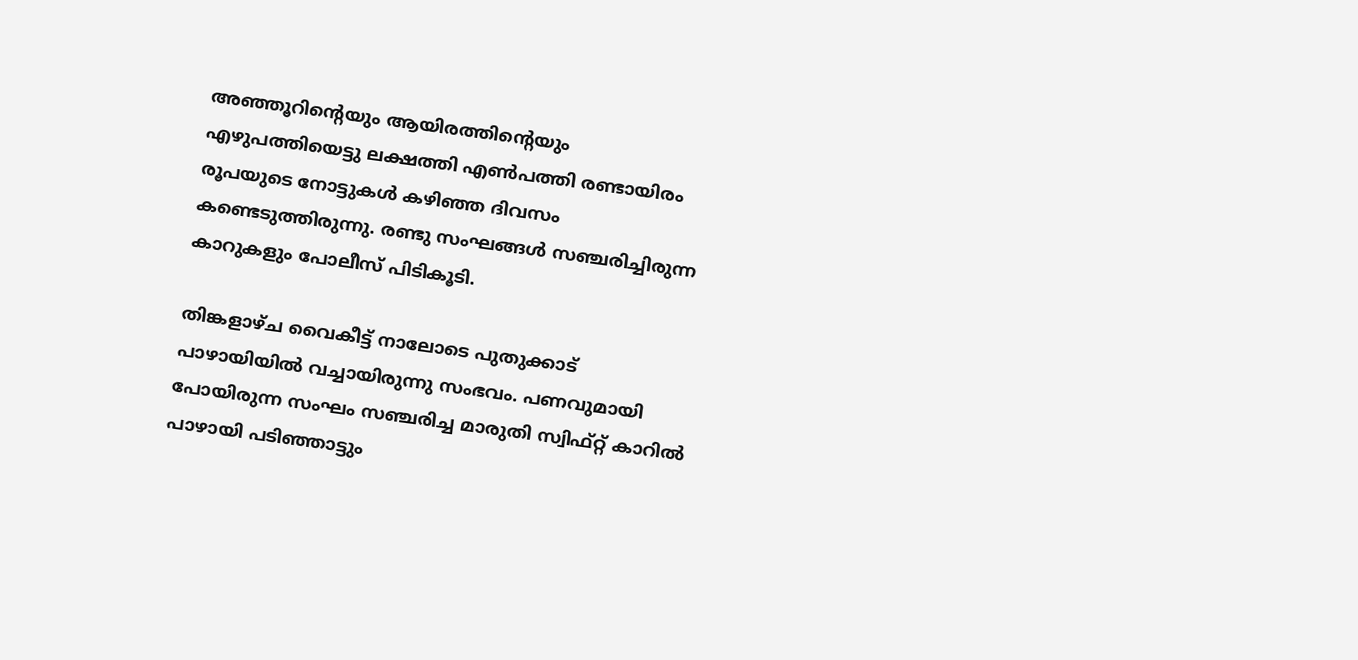അഞ്ഞൂറിന്റെയും ആയിരത്തിന്റെയും എഴുപത്തിയെട്ടു ലക്ഷത്തി എണ്‍പത്തി രണ്ടായിരം രൂപയുടെ നോട്ടുകള്‍ കഴിഞ്ഞ ദിവസം കണ്ടെടുത്തിരുന്നു. രണ്ടു സംഘങ്ങള്‍ സഞ്ചരിച്ചിരുന്ന കാറുകളും പോലീസ് പിടികൂടി.

തിങ്കളാഴ്ച വൈകീട്ട് നാലോടെ പുതുക്കാട് പാഴായിയില്‍ വച്ചായിരുന്നു സംഭവം. പണവുമായി പോയിരുന്ന സംഘം സഞ്ചരിച്ച മാരുതി സ്വിഫ്റ്റ് കാറില്‍ പാഴായി പടിഞ്ഞാട്ടും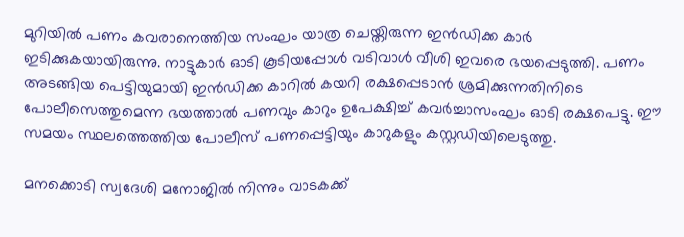മുറിയില്‍ പണം കവരാനെത്തിയ സംഘം യാത്ര ചെയ്തിരുന്ന ഇന്‍ഡിക്ക കാര്‍ ഇടിക്കുകയായിരുന്നു. നാട്ടുകാര്‍ ഓടി കൂടിയപ്പോള്‍ വടിവാള്‍ വീശി ഇവരെ ഭയപ്പെടുത്തി. പണം അടങ്ങിയ പെട്ടിയുമായി ഇന്‍ഡിക്ക കാറില്‍ കയറി രക്ഷപ്പെടാന്‍ ശ്രമിക്കുന്നതിനിടെ പോലീസെത്തുമെന്ന ഭയത്താല്‍ പണവും കാറും ഉപേക്ഷിച്ച് കവര്‍ച്ചാസംഘം ഓടി രക്ഷപെട്ടു. ഈ സമയം സ്ഥലത്തെത്തിയ പോലീസ് പണപ്പെട്ടിയും കാറുകളും കസ്റ്റഡിയിലെടുത്തു.

മനക്കൊടി സ്വദേശി മനോജില്‍ നിന്നും വാടകക്ക്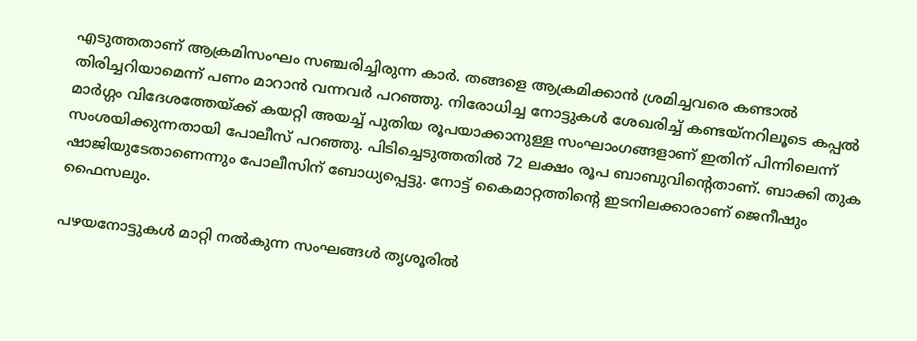എടുത്തതാണ് ആക്രമിസംഘം സഞ്ചരിച്ചിരുന്ന കാര്‍. തങ്ങളെ ആക്രമിക്കാന്‍ ശ്രമിച്ചവരെ കണ്ടാല്‍ തിരിച്ചറിയാമെന്ന് പണം മാറാന്‍ വന്നവര്‍ പറഞ്ഞു. നിരോധിച്ച നോട്ടുകള്‍ ശേഖരിച്ച് കണ്ടയ്‌നറിലൂടെ കപ്പല്‍ മാര്‍ഗ്ഗം വിദേശത്തേയ്‌ക്ക് കയറ്റി അയച്ച് പുതിയ രൂപയാക്കാനുള്ള സംഘാംഗങ്ങളാണ് ഇതിന് പിന്നിലെന്ന് സംശയിക്കുന്നതായി പോലീസ് പറഞ്ഞു. പിടിച്ചെടുത്തതില്‍ 72 ലക്ഷം രൂപ ബാബുവിന്റെതാണ്. ബാക്കി തുക ഷാജിയുടേതാണെന്നും പോലീസിന് ബോധ്യപ്പെട്ടു. നോട്ട് കൈമാറ്റത്തിന്റെ ഇടനിലക്കാരാണ് ജെനീഷും ഫൈസലും.

പഴയനോട്ടുകള്‍ മാറ്റി നല്‍കുന്ന സംഘങ്ങള്‍ തൃശൂരില്‍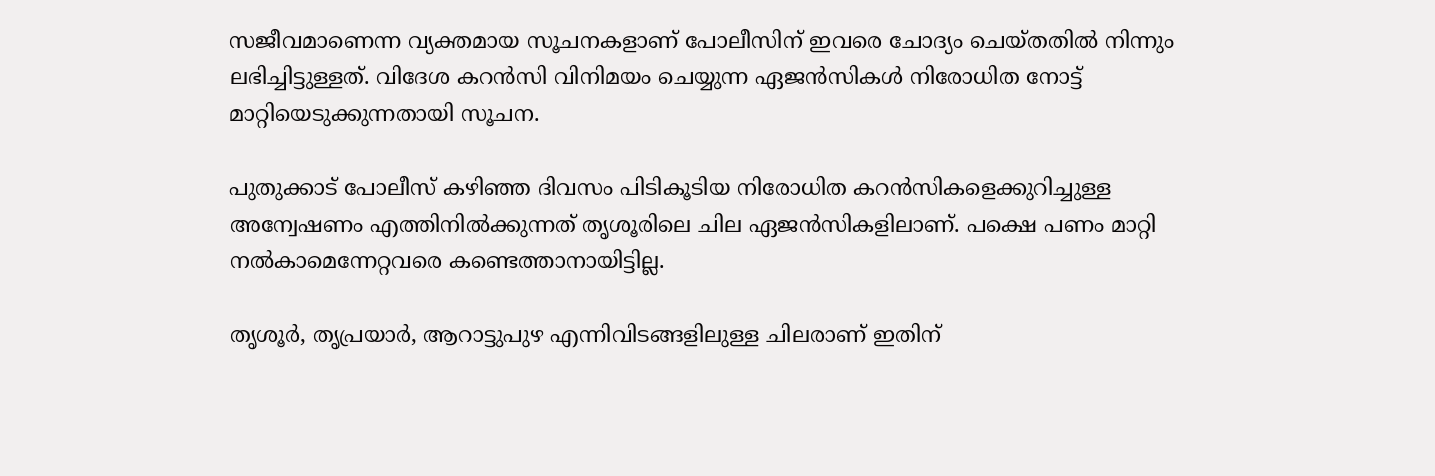സജീവമാണെന്ന വ്യക്തമായ സൂചനകളാണ് പോലീസിന് ഇവരെ ചോദ്യം ചെയ്തതില്‍ നിന്നും ലഭിച്ചിട്ടുള്ളത്. വിദേശ കറന്‍സി വിനിമയം ചെയ്യുന്ന ഏജന്‍സികള്‍ നിരോധിത നോട്ട് മാറ്റിയെടുക്കുന്നതായി സൂചന.

പുതുക്കാട് പോലീസ് കഴിഞ്ഞ ദിവസം പിടികൂടിയ നിരോധിത കറന്‍സികളെക്കുറിച്ചുള്ള അന്വേഷണം എത്തിനില്‍ക്കുന്നത് തൃശൂരിലെ ചില ഏജന്‍സികളിലാണ്. പക്ഷെ പണം മാറ്റി നല്‍കാമെന്നേറ്റവരെ കണ്ടെത്താനായിട്ടില്ല.

തൃശൂര്‍, തൃപ്രയാര്‍, ആറാട്ടുപുഴ എന്നിവിടങ്ങളിലുള്ള ചിലരാണ് ഇതിന്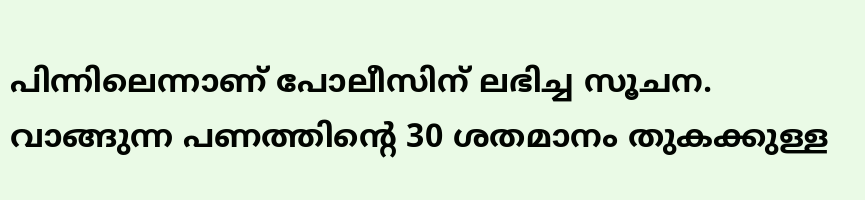പിന്നിലെന്നാണ് പോലീസിന് ലഭിച്ച സൂചന. വാങ്ങുന്ന പണത്തിന്റെ 30 ശതമാനം തുകക്കുള്ള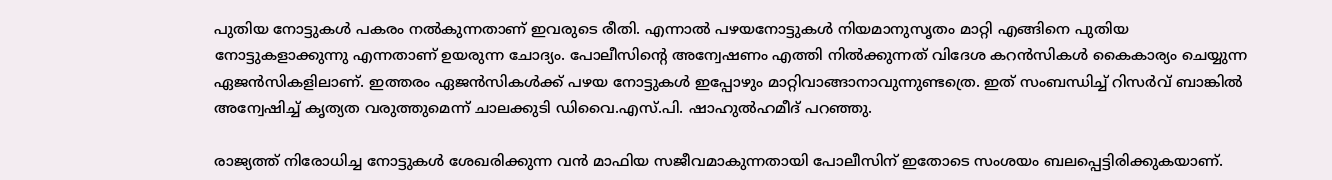പുതിയ നോട്ടുകള്‍ പകരം നല്‍കുന്നതാണ് ഇവരുടെ രീതി. എന്നാല്‍ പഴയനോട്ടുകള്‍ നിയമാനുസൃതം മാറ്റി എങ്ങിനെ പുതിയ നോട്ടുകളാക്കുന്നു എന്നതാണ് ഉയരുന്ന ചോദ്യം. പോലീസിന്റെ അന്വേഷണം എത്തി നില്‍ക്കുന്നത് വിദേശ കറന്‍സികള്‍ കൈകാര്യം ചെയ്യുന്ന ഏജന്‍സികളിലാണ്. ഇത്തരം ഏജന്‍സികള്‍ക്ക് പഴയ നോട്ടുകള്‍ ഇപ്പോഴും മാറ്റിവാങ്ങാനാവുന്നുണ്ടത്രെ. ഇത് സംബന്ധിച്ച് റിസര്‍വ് ബാങ്കില്‍ അന്വേഷിച്ച് കൃത്യത വരുത്തുമെന്ന് ചാലക്കുടി ഡിവൈ.എസ്.പി. ഷാഹുല്‍ഹമീദ് പറഞ്ഞു.

രാജ്യത്ത് നിരോധിച്ച നോട്ടുകള്‍ ശേഖരിക്കുന്ന വന്‍ മാഫിയ സജീവമാകുന്നതായി പോലീസിന് ഇതോടെ സംശയം ബലപ്പെട്ടിരിക്കുകയാണ്.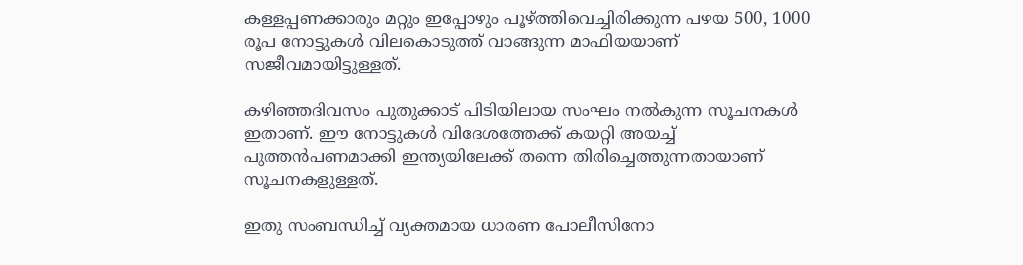കള്ളപ്പണക്കാരും മറ്റും ഇപ്പോഴും പൂഴ്‌ത്തിവെച്ചിരിക്കുന്ന പഴയ 500, 1000 രൂപ നോട്ടുകള്‍ വിലകൊടുത്ത് വാങ്ങുന്ന മാഫിയയാണ് സജീവമായിട്ടുള്ളത്.

കഴിഞ്ഞദിവസം പുതുക്കാട് പിടിയിലായ സംഘം നല്‍കുന്ന സൂചനകള്‍ ഇതാണ്. ഈ നോട്ടുകള്‍ വിദേശത്തേക്ക് കയറ്റി അയച്ച് പുത്തന്‍പണമാക്കി ഇന്ത്യയിലേക്ക് തന്നെ തിരിച്ചെത്തുന്നതായാണ് സൂചനകളുള്ളത്.

ഇതു സംബന്ധിച്ച് വ്യക്തമായ ധാരണ പോലീസിനോ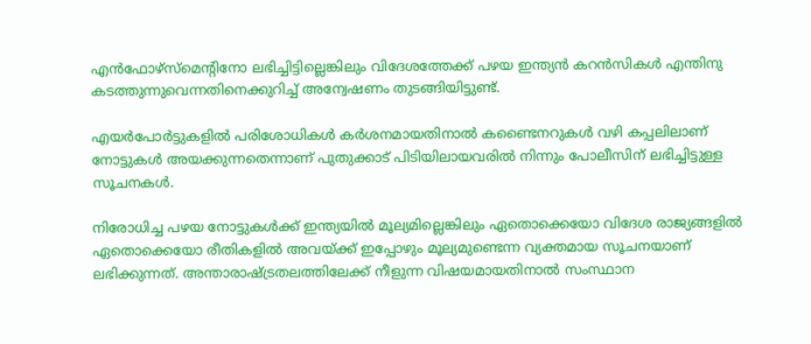എന്‍ഫോഴ്‌സ്‌മെന്റിനോ ലഭിച്ചിട്ടില്ലെങ്കിലും വിദേശത്തേക്ക് പഴയ ഇന്ത്യന്‍ കറന്‍സികള്‍ എന്തിനു കടത്തുന്നുവെന്നതിനെക്കുറിച്ച് അന്വേഷണം തുടങ്ങിയിട്ടുണ്ട്.

എയര്‍പോര്‍ട്ടുകളില്‍ പരിശോധികള്‍ കര്‍ശനമായതിനാല്‍ കണ്ടൈനറുകള്‍ വഴി കപ്പലിലാണ് നോട്ടുകള്‍ അയക്കുന്നതെന്നാണ് പുതുക്കാട് പിടിയിലായവരില്‍ നിന്നും പോലീസിന് ലഭിച്ചിട്ടുള്ള സൂചനകള്‍.

നിരോധിച്ച പഴയ നോട്ടുകള്‍ക്ക് ഇന്ത്യയില്‍ മൂല്യമില്ലെങ്കിലും ഏതൊക്കെയോ വിദേശ രാജ്യങ്ങളില്‍ ഏതൊക്കെയോ രീതികളില്‍ അവയ്‌ക്ക് ഇപ്പോഴും മൂല്യമുണ്ടെന്ന വ്യക്തമായ സൂചനയാണ് ലഭിക്കുന്നത്. അന്താരാഷ്‌ട്രതലത്തിലേക്ക് നീളുന്ന വിഷയമായതിനാല്‍ സംസ്ഥാന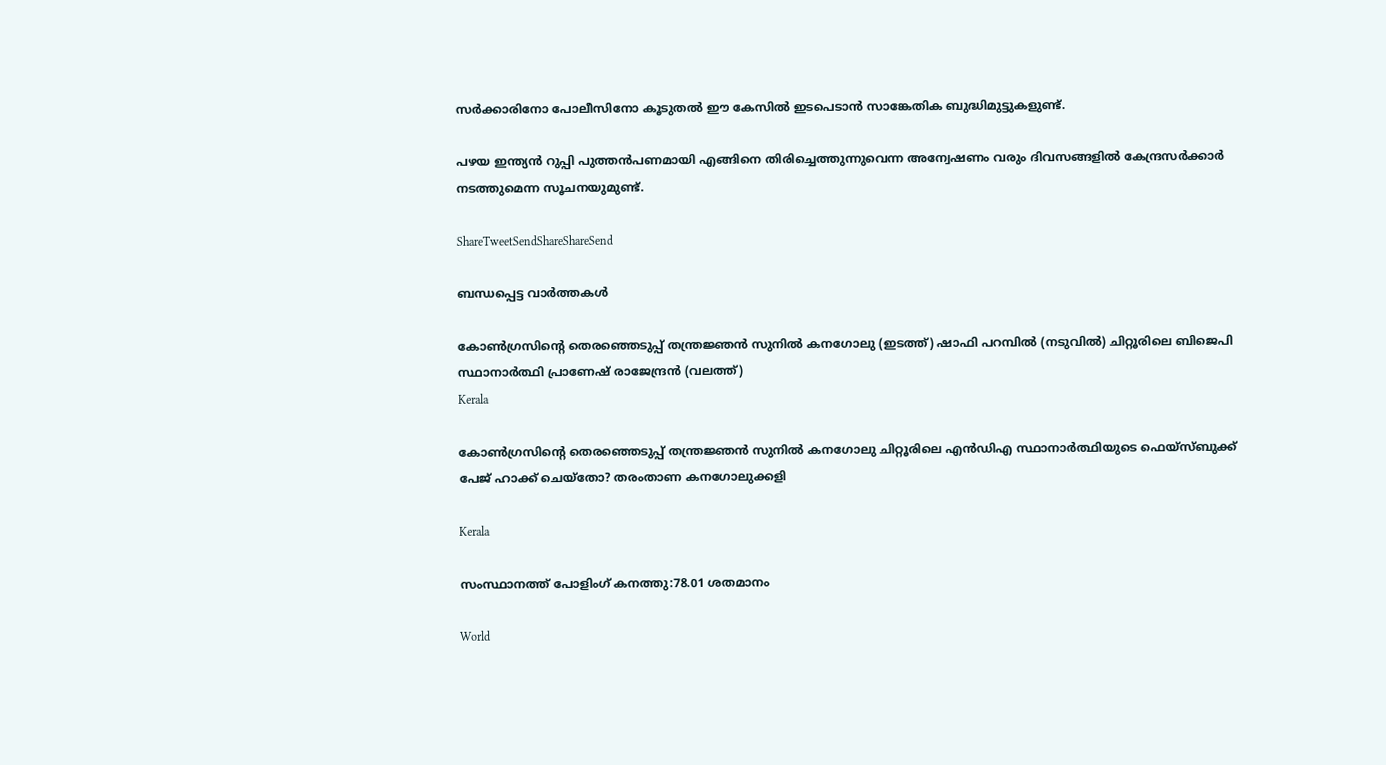സര്‍ക്കാരിനോ പോലീസിനോ കൂടുതല്‍ ഈ കേസില്‍ ഇടപെടാന്‍ സാങ്കേതിക ബുദ്ധിമുട്ടുകളുണ്ട്.

പഴയ ഇന്ത്യന്‍ റുപ്പി പുത്തന്‍പണമായി എങ്ങിനെ തിരിച്ചെത്തുന്നുവെന്ന അന്വേഷണം വരും ദിവസങ്ങളില്‍ കേന്ദ്രസര്‍ക്കാര്‍ നടത്തുമെന്ന സൂചനയുമുണ്ട്.

ShareTweetSendShareShareSend

ബന്ധപ്പെട്ട വാര്‍ത്തകള്‍

കോണ്‍ഗ്രസിന്‍റെ തെരഞ്ഞെടുപ്പ് തന്ത്രജ്ഞന്‍ സുനില്‍ കനഗോലു (ഇടത്ത്) ഷാഫി പറമ്പില്‍ (നടുവില്‍) ചിറ്റൂരിലെ ബിജെപി സ്ഥാനാര്‍ത്ഥി പ്രാണേഷ് രാജേന്ദ്രന്‍ (വലത്ത്)
Kerala

കോണ്‍ഗ്രസിന്റെ തെരഞ്ഞെടുപ്പ് തന്ത്രജ്ഞന്‍ സുനില്‍ കനഗോലു ചിറ്റൂരിലെ എന്‍ഡിഎ സ്ഥാനാര്‍ത്ഥിയുടെ ഫെയ്സ്ബുക്ക് പേജ് ഹാക്ക് ചെയ്തോ? തരംതാണ കനഗോലുക്കളി

Kerala

സംസ്ഥാനത്ത് പോളിംഗ് കനത്തു:78.01 ശതമാനം

World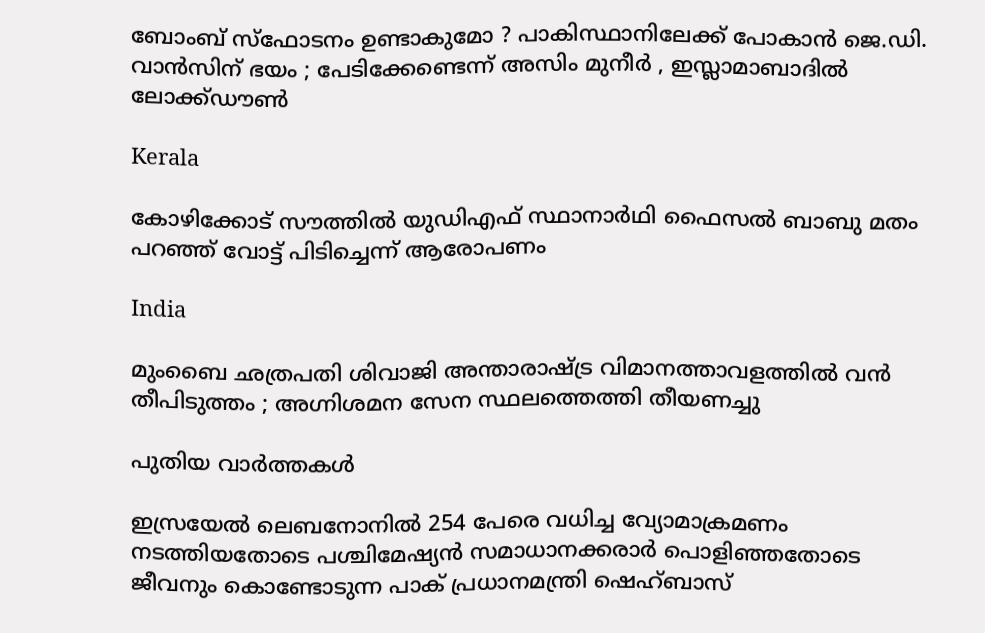ബോംബ് സ്ഫോടനം ഉണ്ടാകുമോ ? പാകിസ്ഥാനിലേക്ക് പോകാൻ ജെ.ഡി. വാൻസിന് ഭയം ; പേടിക്കേണ്ടെന്ന് അസിം മുനീർ , ഇസ്ലാമാബാദിൽ ലോക്ക്ഡൗൺ

Kerala

കോഴിക്കോട് സൗത്തില്‍ യുഡിഎഫ് സ്ഥാനാര്‍ഥി ഫൈസല്‍ ബാബു മതം പറഞ്ഞ് വോട്ട് പിടിച്ചെന്ന് ആരോപണം

India

മുംബൈ ഛത്രപതി ശിവാജി അന്താരാഷ്‌ട്ര വിമാനത്താവളത്തിൽ വൻ തീപിടുത്തം ; അഗ്നിശമന സേന സ്ഥലത്തെത്തി തീയണച്ചു

പുതിയ വാര്‍ത്തകള്‍

ഇസ്രയേല്‍ ലെബനോനില്‍ 254 പേരെ വധിച്ച വ്യോമാക്രമണം നടത്തിയതോടെ പശ്ചിമേഷ്യന്‍ സമാധാനക്കരാര്‍ പൊളിഞ്ഞതോടെ ജീവനും കൊണ്ടോടുന്ന പാക് പ്രധാനമന്ത്രി ഷെഹ്ബാസ്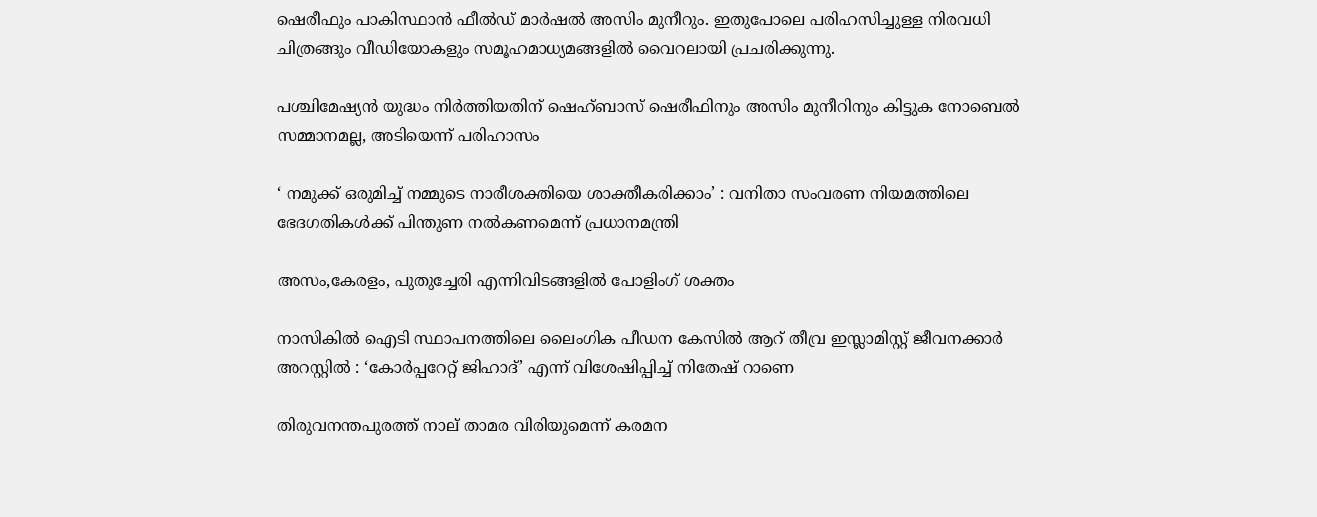ഷെരീഫും പാകിസ്ഥാന്‍ ഫീല്‍ഡ് മാര്‍ഷല്‍ അസിം മുനീറും. ഇതുപോലെ പരിഹസിച്ചുള്ള നിരവധി ചിത്രങ്ങും വീഡിയോകളും സമൂഹമാധ്യമങ്ങളില്‍ വൈറലായി പ്രചരിക്കുന്നു.

പശ്ചിമേഷ്യന്‍ യുദ്ധം നിര്‍ത്തിയതിന് ഷെഹ്ബാസ് ഷെരീഫിനും അസിം മുനീറിനും കിട്ടുക നോബെല്‍ സമ്മാനമല്ല, അടിയെന്ന് പരിഹാസം

‘ നമുക്ക് ഒരുമിച്ച് നമ്മുടെ നാരീശക്തിയെ ശാക്തീകരിക്കാം’ : വനിതാ സംവരണ നിയമത്തിലെ ഭേദഗതികൾക്ക് പിന്തുണ നൽകണമെന്ന് പ്രധാനമന്ത്രി

അസം,കേരളം, പുതുച്ചേരി എന്നിവിടങ്ങളില്‍ പോളിംഗ് ശക്തം

നാസികിൽ ഐടി സ്ഥാപനത്തിലെ ലൈംഗിക പീഡന കേസിൽ ആറ് തീവ്ര ഇസ്ലാമിസ്റ്റ് ജീവനക്കാർ അറസ്റ്റിൽ : ‘കോർപ്പറേറ്റ് ജിഹാദ്’ എന്ന് വിശേഷിപ്പിച്ച് നിതേഷ് റാണെ

തിരുവനന്തപുരത്ത് നാല് താമര വിരിയുമെന്ന് കരമന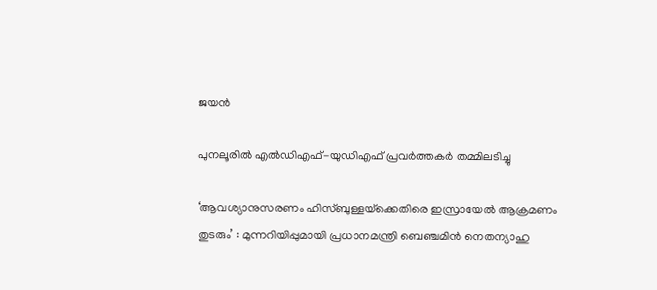ജയന്‍

പുനലൂരില്‍ എല്‍ഡിഎഫ്-യുഡിഎഫ് പ്രവര്‍ത്തകര്‍ തമ്മിലടിച്ചു

‘ആവശ്യാനുസരണം ഹിസ്ബുള്ളയ്‌ക്കെതിരെ ഇസ്രായേൽ ആക്രമണം തുടരും’ : മുന്നറിയിപ്പുമായി പ്രധാനമന്ത്രി ബെഞ്ചമിൻ നെതന്യാഹു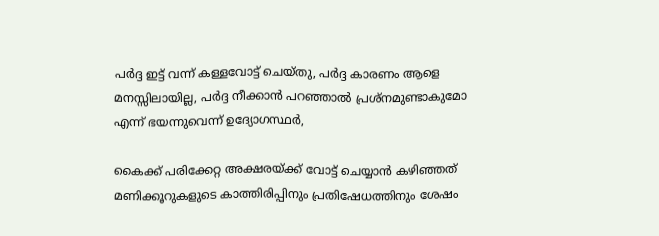പര്‍ദ്ദ ഇട്ട് വന്ന് കള്ളവോട്ട് ചെയ്തു, പര്‍ദ്ദ കാരണം ആളെ മനസ്സിലായില്ല, പര്‍ദ്ദ നീക്കാന്‍ പറഞ്ഞാല്‍ പ്രശ്നമുണ്ടാകുമോ എന്ന് ഭയന്നുവെന്ന് ഉദ്യോഗസ്ഥര്‍,

കൈക്ക് പരിക്കേറ്റ അക്ഷരയ്‌ക്ക് വോട്ട് ചെയ്യാന്‍ കഴിഞ്ഞത് മണിക്കൂറുകളുടെ കാത്തിരിപ്പിനും പ്രതിഷേധത്തിനും ശേഷം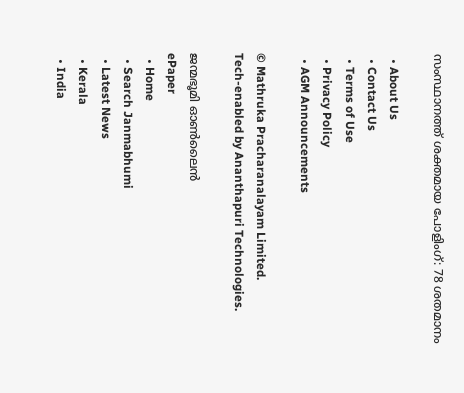സംസ്ഥാനത്ത് ശക്തമായ പോളിംഗ്: 78 ശതമാനം

  • About Us
  • Contact Us
  • Terms of Use
  • Privacy Policy
  • AGM Announcements

© Mathruka Pracharanalayam Limited.
Tech-enabled by Ananthapuri Technologies.

ജന്മഭൂമി ഓണ്‍ലൈന്‍
ePaper
  • Home
  • Search Janmabhumi
  • Latest News
  • Kerala
  • India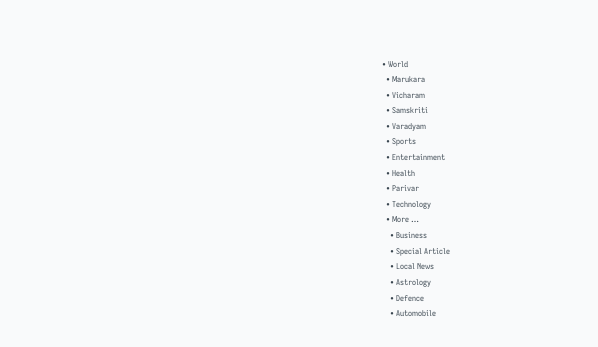• World
  • Marukara
  • Vicharam
  • Samskriti
  • Varadyam
  • Sports
  • Entertainment
  • Health
  • Parivar
  • Technology
  • More …
    • Business
    • Special Article
    • Local News
    • Astrology
    • Defence
    • Automobile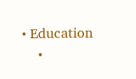• Education
    •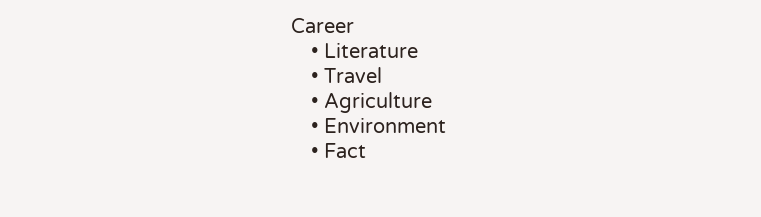Career
    • Literature
    • Travel
    • Agriculture
    • Environment
    • Fact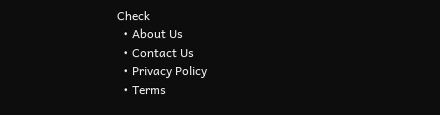Check
  • About Us
  • Contact Us
  • Privacy Policy
  • Terms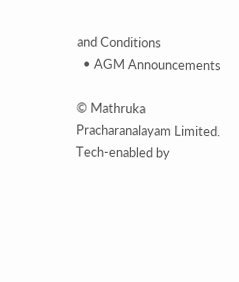and Conditions
  • AGM Announcements

© Mathruka Pracharanalayam Limited.
Tech-enabled by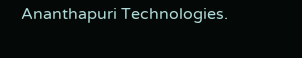Ananthapuri Technologies.